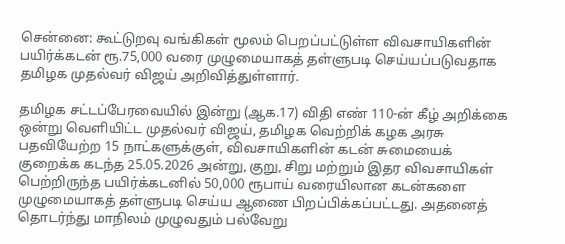சென்னை: கூட்டுறவு வங்கிகள் மூலம் பெறப்பட்டுள்ள விவசாயிகளின் பயிர்க்கடன் ரூ.75,000 வரை முழுமையாகத் தள்ளுபடி செய்யப்படுவதாக தமிழக முதல்வர் விஜய் அறிவித்துள்ளார்.

தமிழக சட்டப்பேரவையில் இன்று (ஆக.17) விதி எண் 110-ன் கீழ் அறிக்கை ஒன்று வெளியிட்ட முதல்வர் விஜய், தமிழக வெற்றிக் கழக அரசு பதவியேற்ற 15 நாட்களுக்குள், விவசாயிகளின் கடன் சுமையைக் குறைக்க கடந்த 25.05.2026 அன்று, குறு, சிறு மற்றும் இதர விவசாயிகள் பெற்றிருந்த பயிர்க்கடனில் 50,000 ரூபாய் வரையிலான கடன்களை முழுமையாகத் தள்ளுபடி செய்ய ஆணை பிறப்பிக்கப்பட்டது. அதனைத் தொடர்ந்து மாநிலம் முழுவதும் பல்வேறு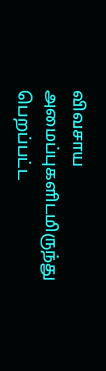விவசாய அமைப்புகளிடமிருந்து பெறப்பட்ட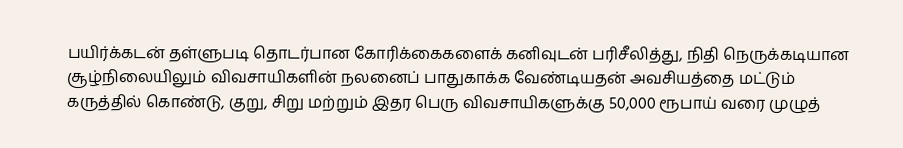பயிர்க்கடன் தள்ளுபடி தொடர்பான கோரிக்கைகளைக் கனிவுடன் பரிசீலித்து, நிதி நெருக்கடியான சூழ்நிலையிலும் விவசாயிகளின் நலனைப் பாதுகாக்க வேண்டியதன் அவசியத்தை மட்டும் கருத்தில் கொண்டு, குறு, சிறு மற்றும் இதர பெரு விவசாயிகளுக்கு 50,000 ரூபாய் வரை முழுத்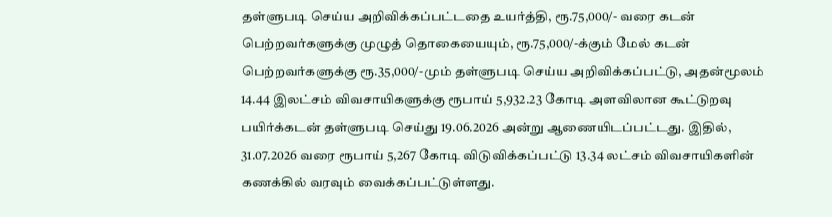தள்ளுபடி செய்ய அறிவிக்கப்பட்டதை உயர்த்தி, ரூ.75,000/- வரை கடன் பெற்றவர்களுக்கு முழுத் தொகையையும், ரூ.75,000/-க்கும் மேல் கடன் பெற்றவர்களுக்கு ரூ.35,000/-மும் தள்ளுபடி செய்ய அறிவிக்கப்பட்டு, அதன்மூலம் 14.44 இலட்சம் விவசாயிகளுக்கு ரூபாய் 5,932.23 கோடி அளவிலான கூட்டுறவு பயிர்க்கடன் தள்ளுபடி செய்து 19.06.2026 அன்று ஆணையிடப்பட்டது. இதில், 31.07.2026 வரை ரூபாய் 5,267 கோடி விடுவிக்கப்பட்டு 13.34 லட்சம் விவசாயிகளின் கணக்கில் வரவும் வைக்கப்பட்டுள்ளது.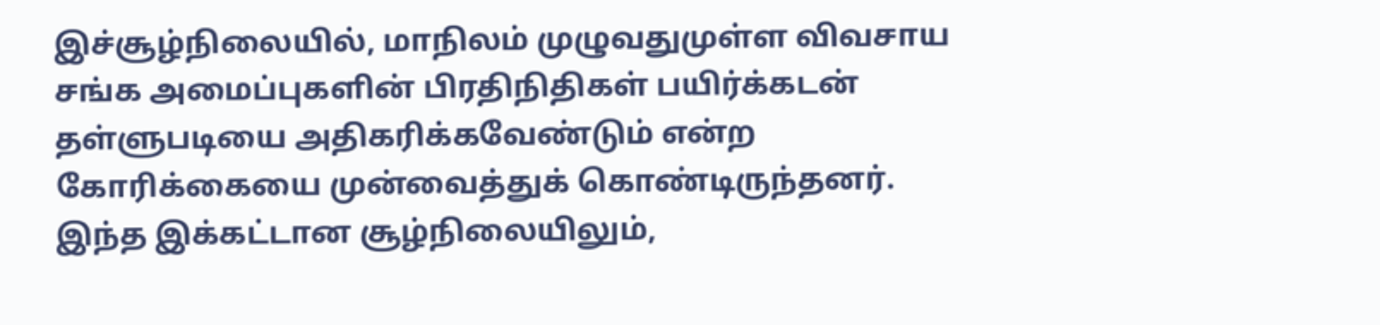இச்சூழ்நிலையில், மாநிலம் முழுவதுமுள்ள விவசாய சங்க அமைப்புகளின் பிரதிநிதிகள் பயிர்க்கடன் தள்ளுபடியை அதிகரிக்கவேண்டும் என்ற கோரிக்கையை முன்வைத்துக் கொண்டிருந்தனர். இந்த இக்கட்டான சூழ்நிலையிலும்,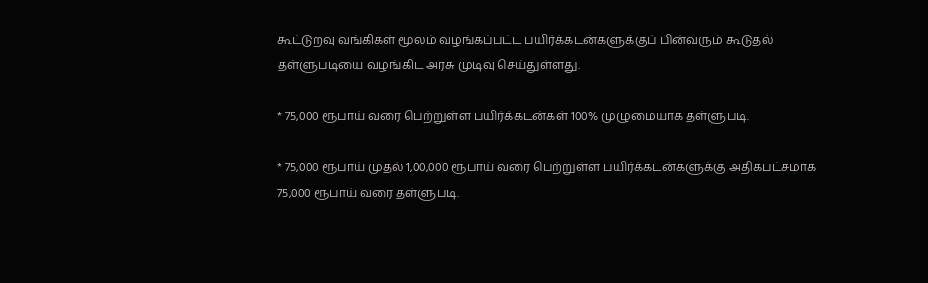கூட்டுறவு வங்கிகள் மூலம் வழங்கப்பட்ட பயிர்க்கடன்களுக்குப் பின்வரும் கூடுதல் தள்ளுபடியை வழங்கிட அரசு முடிவு செய்துள்ளது.

* 75,000 ரூபாய் வரை பெற்றுள்ள பயிர்க்கடன்கள் 100% முழுமையாக தள்ளுபடி.

* 75,000 ரூபாய் முதல் 1,00,000 ரூபாய் வரை பெற்றுள்ள பயிர்க்கடன்களுக்கு அதிகபட்சமாக 75,000 ரூபாய் வரை தள்ளுபடி.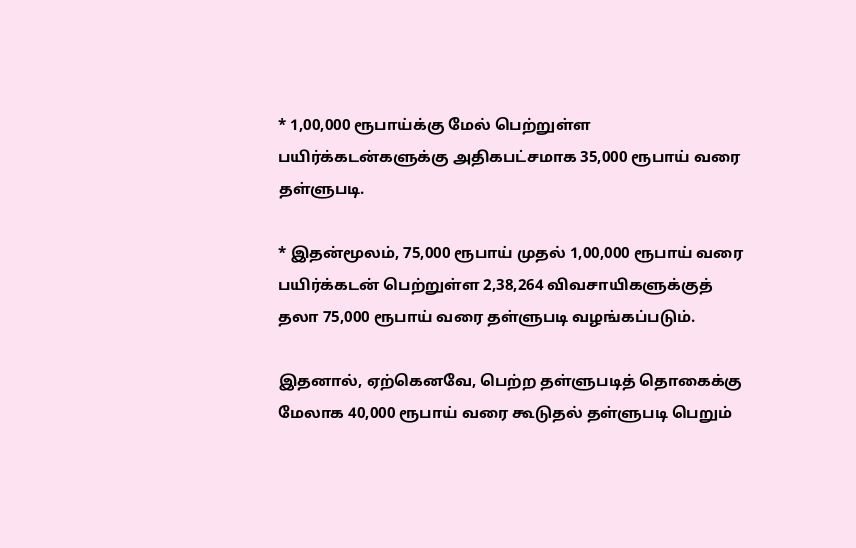* 1,00,000 ரூபாய்க்கு மேல் பெற்றுள்ள பயிர்க்கடன்களுக்கு அதிகபட்சமாக 35,000 ரூபாய் வரை தள்ளுபடி.

* இதன்மூலம், 75,000 ரூபாய் முதல் 1,00,000 ரூபாய் வரை பயிர்க்கடன் பெற்றுள்ள 2,38,264 விவசாயிகளுக்குத் தலா 75,000 ரூபாய் வரை தள்ளுபடி வழங்கப்படும்.

இதனால், ஏற்கெனவே, பெற்ற தள்ளுபடித் தொகைக்கு மேலாக 40,000 ரூபாய் வரை கூடுதல் தள்ளுபடி பெறும்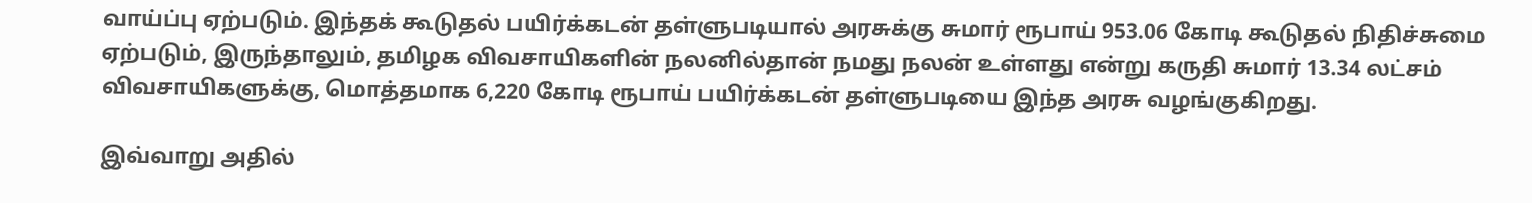வாய்ப்பு ஏற்படும். இந்தக் கூடுதல் பயிர்க்கடன் தள்ளுபடியால் அரசுக்கு சுமார் ரூபாய் 953.06 கோடி கூடுதல் நிதிச்சுமை ஏற்படும், இருந்தாலும், தமிழக விவசாயிகளின் நலனில்தான் நமது நலன் உள்ளது என்று கருதி சுமார் 13.34 லட்சம் விவசாயிகளுக்கு, மொத்தமாக 6,220 கோடி ரூபாய் பயிர்க்கடன் தள்ளுபடியை இந்த அரசு வழங்குகிறது.

இவ்வாறு அதில்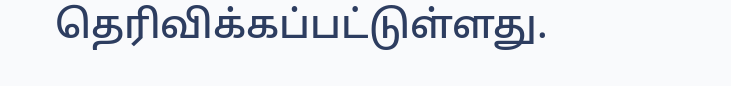தெரிவிக்கப்பட்டுள்ளது.